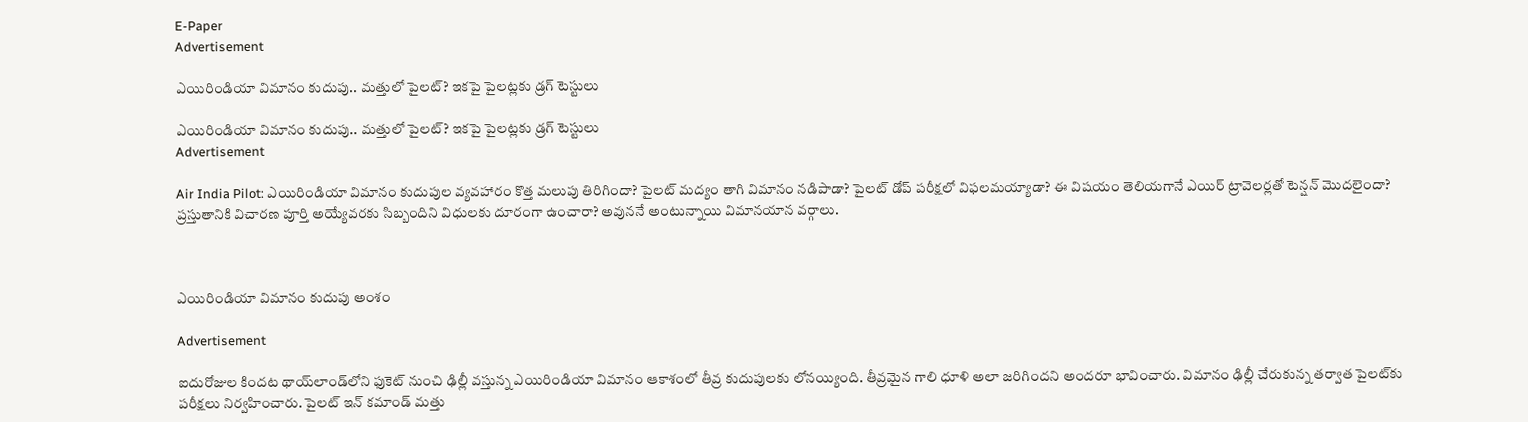E-Paper
Advertisement

ఎయిరిండియా విమానం కుదుపు.. మత్తులో పైలట్? ఇకపై పైలట్లకు డ్రగ్ టెస్టులు

ఎయిరిండియా విమానం కుదుపు.. మత్తులో పైలట్? ఇకపై పైలట్లకు డ్రగ్ టెస్టులు
Advertisement

Air India Pilot: ఎయిరిండియా విమానం కుదుపుల వ్యవహారం కొత్త మలుపు తిరిగిందా? పైలట్ మద్యం తాగి విమానం నడిపాడా? పైలట్ డోప్ పరీక్షలో విఫలమయ్యాడా? ఈ విషయం తెలియగానే ఎయిర్ ట్రావెలర్లతో టెన్షన్ మొదలైందా? ప్రస్తుతానికి విచారణ పూర్తి అయ్యేవరకు సిబ్బందిని విధులకు దూరంగా ఉంచారా? అవుననే అంటున్నాయి విమానయాన వర్గాలు.



ఎయిరిండియా విమానం కుదుపు అంశం

Advertisement

ఐదురోజుల కిందట థాయ్‌లాండ్‌లోని ఫుకెట్ నుంచి ఢిల్లీ వస్తున్న ఎయిరిండియా విమానం ఆకాశంలో తీవ్ర కుదుపులకు లోనయ్యింది. తీవ్రమైన గాలి ధూళి అలా జరిగిందని అందరూ భావించారు. విమానం ఢిల్లీ చేరుకున్న తర్వాత పైలట్‌కు పరీక్షలు నిర్వహించారు. పైలట్ ఇన్ కమాండ్ మత్తు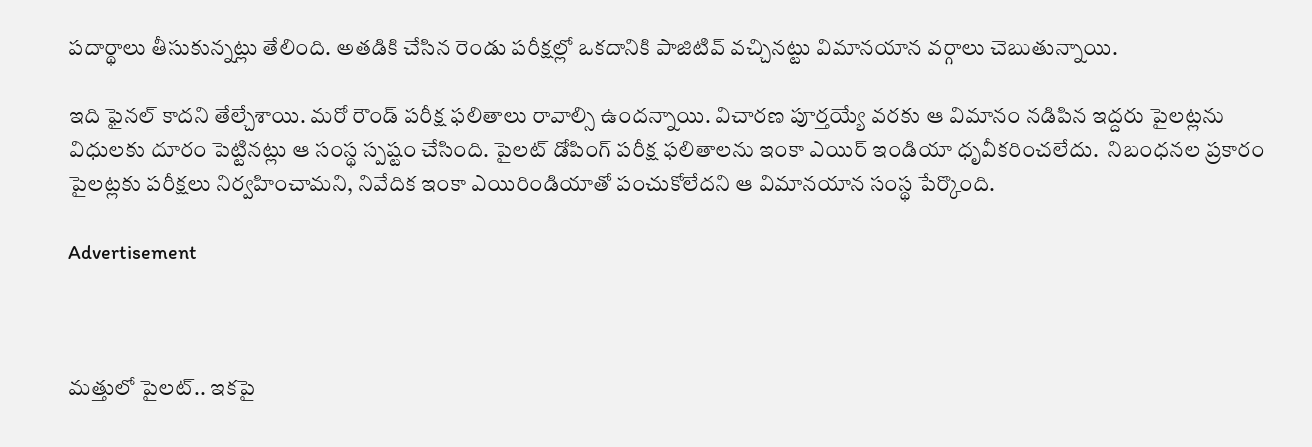పదార్థాలు తీసుకున్నట్లు తేలింది. అతడికి చేసిన రెండు పరీక్షల్లో ఒకదానికి పాజిటివ్‌ వచ్చినట్టు విమానయాన వర్గాలు చెబుతున్నాయి.

ఇది ఫైనల్ కాదని తేల్చేశాయి. మరో రౌండ్ పరీక్ష ఫలితాలు రావాల్సి ఉందన్నాయి. విచారణ పూర్తయ్యే వరకు ఆ విమానం నడిపిన ఇద్దరు పైలట్లను విధులకు దూరం పెట్టినట్లు ఆ సంస్థ స్పష్టం చేసింది. పైలట్ డోపింగ్ పరీక్ష ఫలితాలను ఇంకా ఎయిర్ ఇండియా ధృవీకరించలేదు.  నిబంధనల ప్రకారం పైలట్లకు పరీక్షలు నిర్వహించామని, నివేదిక ఇంకా ఎయిరిండియాతో పంచుకోలేదని ఆ విమానయాన సంస్థ పేర్కొంది.

Advertisement



మత్తులో పైలట్.. ఇకపై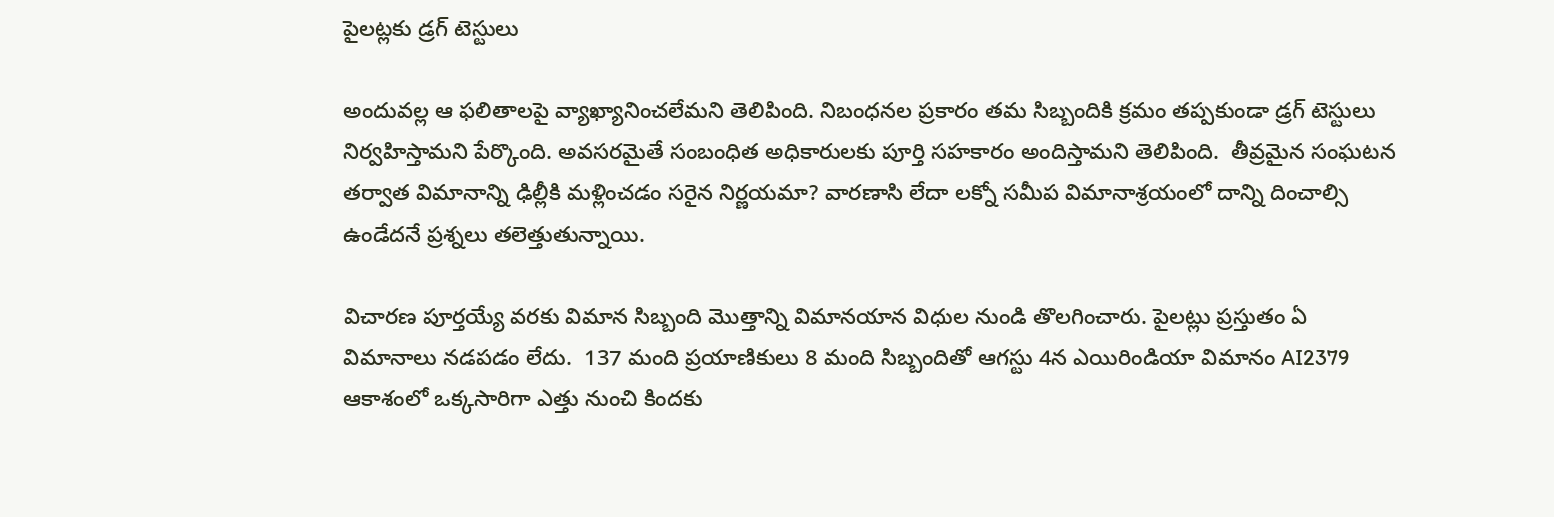పైలట్లకు డ్రగ్ టెస్టులు

అందువల్ల ఆ ఫలితాలపై వ్యాఖ్యానించలేమని తెలిపింది. నిబంధనల ప్రకారం తమ సిబ్బందికి క్రమం తప్పకుండా డ్రగ్ టెస్టులు నిర్వహిస్తామని పేర్కొంది. అవసరమైతే సంబంధిత అధికారులకు పూర్తి సహకారం అందిస్తామని తెలిపింది.  తీవ్రమైన సంఘటన తర్వాత విమానాన్ని ఢిల్లీకి మళ్లించడం సరైన నిర్ణయమా? వారణాసి లేదా లక్నో సమీప విమానాశ్రయంలో దాన్ని దించాల్సి ఉండేదనే ప్రశ్నలు తలెత్తుతున్నాయి.

విచారణ పూర్తయ్యే వరకు విమాన సిబ్బంది మొత్తాన్ని విమానయాన విధుల నుండి తొలగించారు. పైలట్లు ప్రస్తుతం ఏ విమానాలు నడపడం లేదు.  137 మంది ప్రయాణికులు 8 మంది సిబ్బందితో ఆగస్టు 4న ఎయిరిండియా విమానం AI2379 ఆకాశంలో ఒక్కసారిగా ఎత్తు నుంచి కిందకు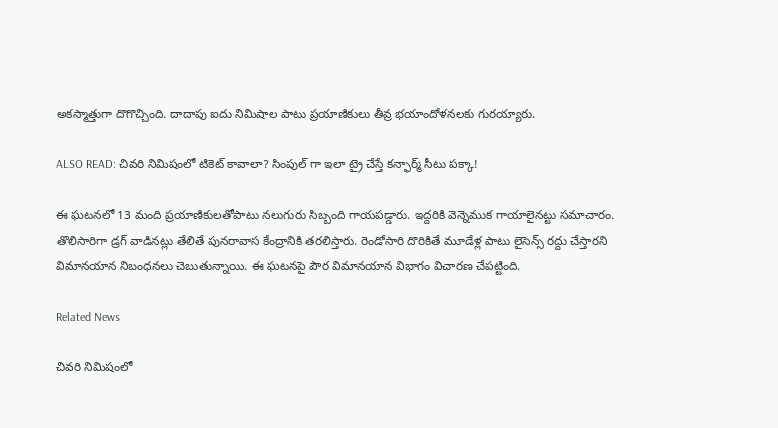అకస్మాత్తుగా దొగొచ్చింది. దాదాపు ఐదు నిమిషాల పాటు ప్రయాణికులు తీవ్ర భయాందోళనలకు గురయ్యారు.

ALSO READ: చివరి నిమిషంలో టికెట్ కావాలా? సింపుల్ గా ఇలా ట్రై చేస్తే కన్ఫార్మ్ సీటు పక్కా!

ఈ ఘటనలో 13 మంది ప్రయాణికులతోపాటు నలుగురు సిబ్బంది గాయపడ్డారు. ఇద్దరికి వెన్నెముక గాయాలైనట్టు సమాచారం. తొలిసారిగా డ్రగ్ వాడినట్లు తేలితే పునరావాస కేంద్రానికి తరలిస్తారు. రెండోసారి దొరికితే మూడేళ్ల పాటు లైసెన్స్ రద్దు చేస్తారని విమానయాన నిబంధనలు చెబుతున్నాయి. ఈ ఘటనపై పౌర విమానయాన విభాగం విచారణ చేపట్టింది.

Related News

చివరి నిమిషంలో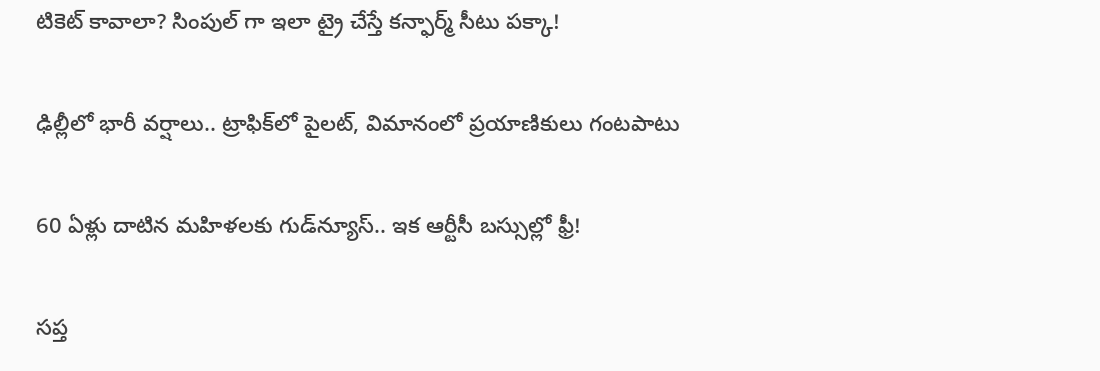టికెట్ కావాలా? సింపుల్ గా ఇలా ట్రై చేస్తే కన్ఫార్మ్ సీటు పక్కా!

ఢిల్లీలో భారీ వర్షాలు.. ట్రాఫిక్‌లో పైలట్, విమానంలో ప్రయాణికులు గంటపాటు

60 ఏళ్లు దాటిన మహిళలకు గుడ్‌న్యూస్.. ఇక ఆర్టీసీ బస్సుల్లో ఫ్రీ!

సప్త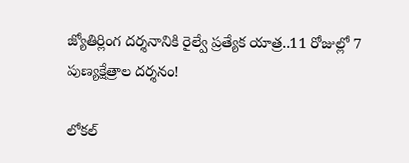జ్యోతిర్లింగ దర్శనానికి రైల్వే ప్రత్యేక యాత్ర..11 రోజుల్లో 7 పుణ్యక్షేత్రాల దర్శనం!

లోకల్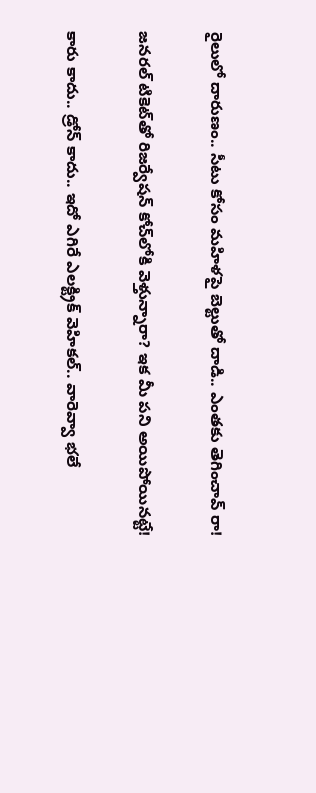రైలులో దారుణం.. సీటు కోసం మహిళపై బెల్టుతో దాడి.. ఎంతకు తెగించావ్ రా!

జనరల్ టికెట్‌తో రిజర్వేషన్ కోచ్‌లోకి వెళ్తున్నారా? ఇక మీ పని అయిపోయినట్టే!

కారు కాదు.. డ్రోన్ కాదు.. ఇదో ఎగిరే ఎలక్ట్రిక్ వెహికల్.. వారెవ్వా భలే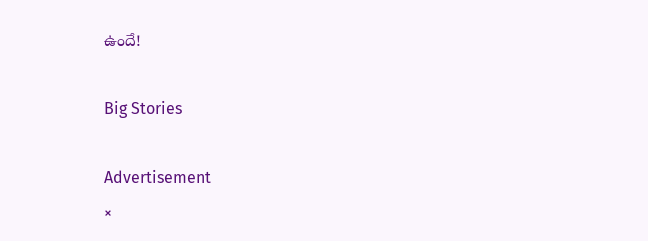ఉందే!

Big Stories

Advertisement
×